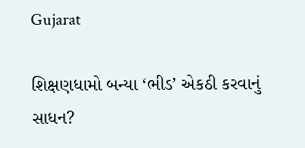Gujarat

શિક્ષણધામો બન્યા ‘ભીડ’ એકઠી કરવાનું સાધન?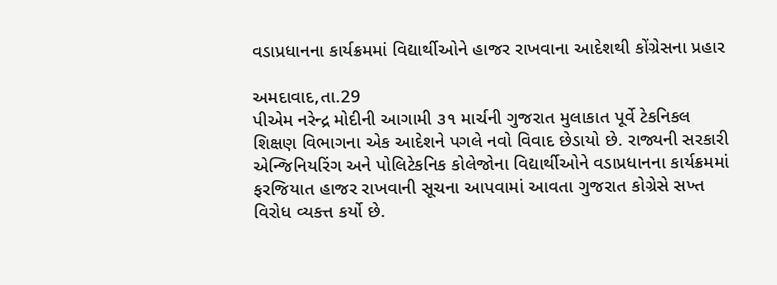વડાપ્રધાનના કાર્યક્રમમાં વિદ્યાર્થીઓને હાજર રાખવાના આદેશથી કોંગ્રેસના પ્રહાર

અમદાવાદ,તા.29
પીએમ નરેન્દ્ર મોદીની આગામી ૩૧ માર્ચની ગુજરાત મુલાકાત પૂર્વે ટેકનિકલ શિક્ષણ વિભાગના એક આદેશને પગલે નવો વિવાદ છેડાયો છે. રાજ્યની સરકારી એન્જિનિયરિંગ અને પોલિટેકનિક કોલેજોના વિદ્યાર્થીઓને વડાપ્રધાનના કાર્યક્રમમાં ફરજિયાત હાજર રાખવાની સૂચના આપવામાં આવતા ગુજરાત કોગ્રેસે સખ્ત વિરોધ વ્યકત્ત કર્યો છે.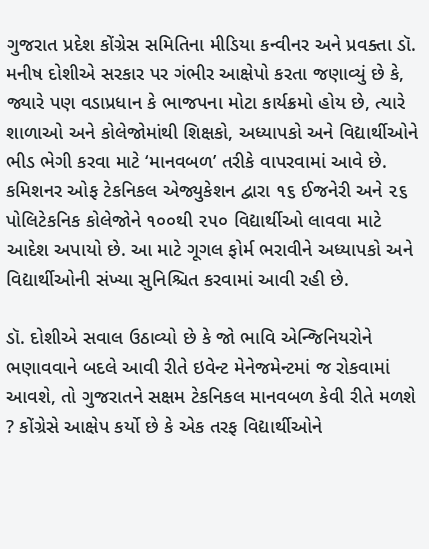ગુજરાત પ્રદેશ કોંગ્રેસ સમિતિના મીડિયા કન્વીનર અને પ્રવક્તા ડૉ. મનીષ દોશીએ સરકાર પર ગંભીર આક્ષેપો કરતા જણાવ્યું છે કે, જ્યારે પણ વડાપ્રધાન કે ભાજપના મોટા કાર્યક્રમો હોય છે, ત્યારે શાળાઓ અને કોલેજોમાંથી શિક્ષકો, અધ્યાપકો અને વિદ્યાર્થીઓને ભીડ ભેગી કરવા માટે ‘માનવબળ’ તરીકે વાપરવામાં આવે છે. કમિશનર ઓફ ટેકનિકલ એજ્યુકેશન દ્વારા ૧૬ ઈજનેરી અને ૨૬ પોલિટેકનિક કોલેજોને ૧૦૦થી ૨૫૦ વિદ્યાર્થીઓ લાવવા માટે આદેશ અપાયો છે. આ માટે ગૂગલ ફોર્મ ભરાવીને અધ્યાપકો અને વિદ્યાર્થીઓની સંખ્યા સુનિશ્ચિત કરવામાં આવી રહી છે.

ડૉ. દોશીએ સવાલ ઉઠાવ્યો છે કે જો ભાવિ એન્જિનિયરોને ભણાવવાને બદલે આવી રીતે ઇવેન્ટ મેનેજમેન્ટમાં જ રોકવામાં આવશે, તો ગુજરાતને સક્ષમ ટેકનિકલ માનવબળ કેવી રીતે મળશે ? કોંગ્રેસે આક્ષેપ કર્યો છે કે એક તરફ વિદ્યાર્થીઓને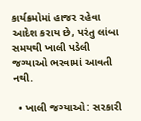કાર્યક્રમોમાં હાજર રહેવા આદેશ કરાય છે, પરંતુ લાંબા સમયથી ખાલી પડેલી જગ્યાઓ ભરવામાં આવતી નથી.

  • ખાલી જગ્યાઓ: સરકારી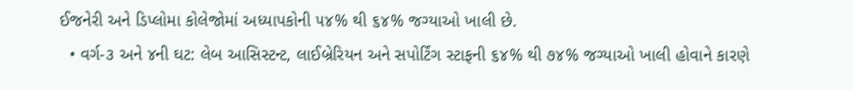ઈજનેરી અને ડિપ્લોમા કોલેજોમાં અધ્યાપકોની ૫૪% થી ૬૪% જગ્યાઓ ખાલી છે.
  • વર્ગ-૩ અને ૪ની ઘટ: લેબ આસિસ્ટન્ટ, લાઈબ્રેરિયન અને સપોર્ટિંગ સ્ટાફની ૬૪% થી ૭૪% જગ્યાઓ ખાલી હોવાને કારણે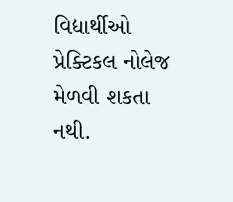વિદ્યાર્થીઓ પ્રેક્ટિકલ નોલેજ મેળવી શકતા નથી.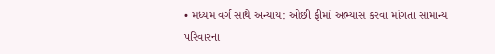• મધ્યમ વર્ગ સાથે અન્યાય: ઓછી ફીમાં અભ્યાસ કરવા માંગતા સામાન્ય પરિવારના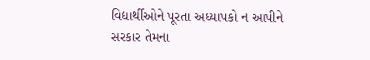વિદ્યાર્થીઓને પૂરતા અધ્યાપકો ન આપીને સરકાર તેમના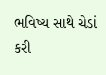ભવિષ્ય સાથે ચેડાં કરી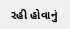રહી હોવાનું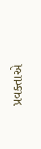પ્રવક્તાએ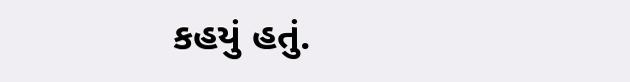કહયું હતું.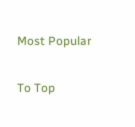Most Popular

To Top